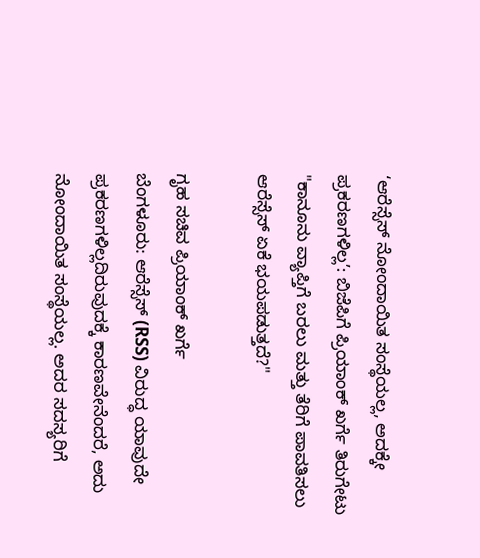‘ಆರೆಸ್ಸೆಸ್ ನೋಂದಾಯಿತ ಸಂಸ್ಥೆಯಲ್ಲ, ಅದಕ್ಕೇ ಪ್ರಕರಣಗಳಿಲ್ಲ’: ಬಿಜೆಪಿಗೆ ಪ್ರಿಯಾಂಕ್ ಖರ್ಗೆ ತಿರುಗೇಟು
"ಕಾನೂನು ವ್ಯಾಪ್ತಿಗೆ ಬರಲು ಮತ್ತು ತೆರಿಗೆ ಪಾವತಿಸಲು ಆರೆಸ್ಸೆಸ್ ಏಕೆ ಭಯಪಡುತ್ತದೆ?"

ಗೃಹ ಸಚಿವ ಪ್ರಿಯಾಂಕ್ ಖರ್ಗೆ
ಬೆಂಗಳೂರು: ಆರೆಸ್ಸೆಸ್ (RSS) ವಿರುದ್ಧ ಯಾವುದೇ ಪ್ರಕರಣಗಳಿಲ್ಲದಿರುವುದಕ್ಕೆ ಕಾರಣವೇನೆಂದರೆ, ಅದು ನೋಂದಾಯಿತ ಸಂಸ್ಥೆಯಲ್ಲ. ಅದರ ಸದಸ್ಯರಿಗೆ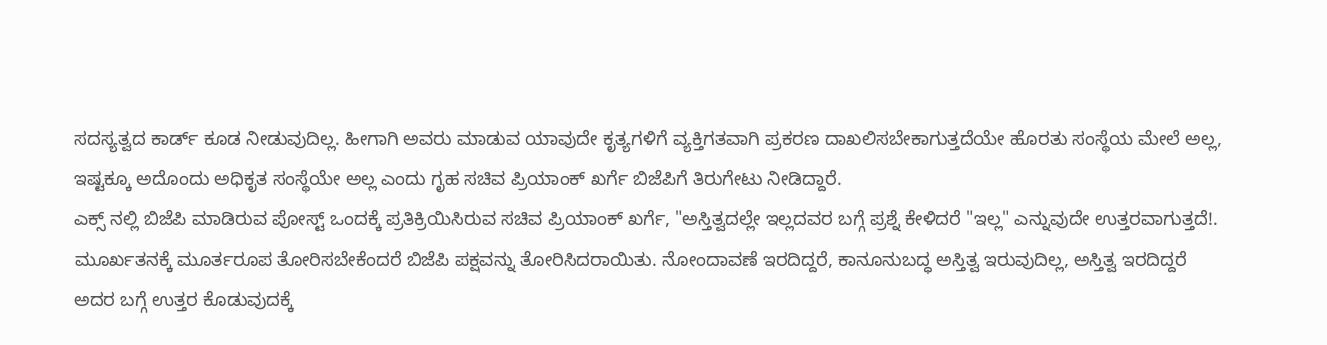ಸದಸ್ಯತ್ವದ ಕಾರ್ಡ್ ಕೂಡ ನೀಡುವುದಿಲ್ಲ. ಹೀಗಾಗಿ ಅವರು ಮಾಡುವ ಯಾವುದೇ ಕೃತ್ಯಗಳಿಗೆ ವ್ಯಕ್ತಿಗತವಾಗಿ ಪ್ರಕರಣ ದಾಖಲಿಸಬೇಕಾಗುತ್ತದೆಯೇ ಹೊರತು ಸಂಸ್ಥೆಯ ಮೇಲೆ ಅಲ್ಲ, ಇಷ್ಟಕ್ಕೂ ಅದೊಂದು ಅಧಿಕೃತ ಸಂಸ್ಥೆಯೇ ಅಲ್ಲ ಎಂದು ಗೃಹ ಸಚಿವ ಪ್ರಿಯಾಂಕ್ ಖರ್ಗೆ ಬಿಜೆಪಿಗೆ ತಿರುಗೇಟು ನೀಡಿದ್ದಾರೆ.
ಎಕ್ಸ್ ನಲ್ಲಿ ಬಿಜೆಪಿ ಮಾಡಿರುವ ಪೋಸ್ಟ್ ಒಂದಕ್ಕೆ ಪ್ರತಿಕ್ರಿಯಿಸಿರುವ ಸಚಿವ ಪ್ರಿಯಾಂಕ್ ಖರ್ಗೆ, "ಅಸ್ತಿತ್ವದಲ್ಲೇ ಇಲ್ಲದವರ ಬಗ್ಗೆ ಪ್ರಶ್ನೆ ಕೇಳಿದರೆ "ಇಲ್ಲ" ಎನ್ನುವುದೇ ಉತ್ತರವಾಗುತ್ತದೆ!. ಮೂರ್ಖತನಕ್ಕೆ ಮೂರ್ತರೂಪ ತೋರಿಸಬೇಕೆಂದರೆ ಬಿಜೆಪಿ ಪಕ್ಷವನ್ನು ತೋರಿಸಿದರಾಯಿತು. ನೋಂದಾವಣೆ ಇರದಿದ್ದರೆ, ಕಾನೂನುಬದ್ಧ ಅಸ್ತಿತ್ವ ಇರುವುದಿಲ್ಲ, ಅಸ್ತಿತ್ವ ಇರದಿದ್ದರೆ ಅದರ ಬಗ್ಗೆ ಉತ್ತರ ಕೊಡುವುದಕ್ಕೆ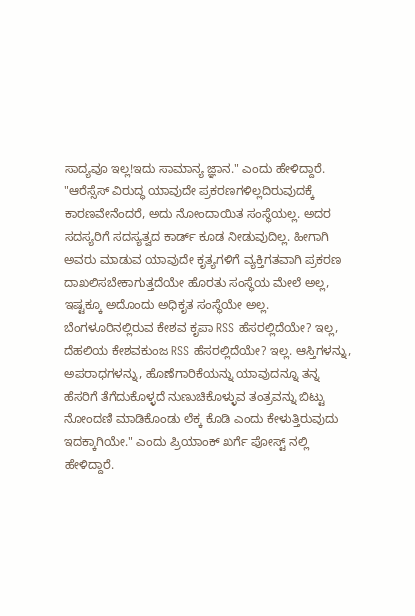ಸಾದ್ಯವೂ ಇಲ್ಲ!ಇದು ಸಾಮಾನ್ಯ ಜ್ಞಾನ." ಎಂದು ಹೇಳಿದ್ದಾರೆ.
"ಆರೆಸ್ಸೆಸ್ ವಿರುದ್ಧ ಯಾವುದೇ ಪ್ರಕರಣಗಳಿಲ್ಲದಿರುವುದಕ್ಕೆ ಕಾರಣವೇನೆಂದರೆ, ಅದು ನೋಂದಾಯಿತ ಸಂಸ್ಥೆಯಲ್ಲ. ಅದರ ಸದಸ್ಯರಿಗೆ ಸದಸ್ಯತ್ವದ ಕಾರ್ಡ್ ಕೂಡ ನೀಡುವುದಿಲ್ಲ. ಹೀಗಾಗಿ ಅವರು ಮಾಡುವ ಯಾವುದೇ ಕೃತ್ಯಗಳಿಗೆ ವ್ಯಕ್ತಿಗತವಾಗಿ ಪ್ರಕರಣ ದಾಖಲಿಸಬೇಕಾಗುತ್ತದೆಯೇ ಹೊರತು ಸಂಸ್ಥೆಯ ಮೇಲೆ ಅಲ್ಲ, ಇಷ್ಟಕ್ಕೂ ಅದೊಂದು ಅಧಿಕೃತ ಸಂಸ್ಥೆಯೇ ಅಲ್ಲ. ಬೆಂಗಳೂರಿನಲ್ಲಿರುವ ಕೇಶವ ಕೃಪಾ RSS ಹೆಸರಲ್ಲಿದೆಯೇ? ಇಲ್ಲ, ದೆಹಲಿಯ ಕೇಶವಕುಂಜ RSS ಹೆಸರಲ್ಲಿದೆಯೇ? ಇಲ್ಲ. ಆಸ್ತಿಗಳನ್ನು, ಅಪರಾಧಗಳನ್ನು, ಹೊಣೆಗಾರಿಕೆಯನ್ನು ಯಾವುದನ್ನೂ ತನ್ನ ಹೆಸರಿಗೆ ತೆಗೆದುಕೊಳ್ಳದೆ ನುಣುಚಿಕೊಳ್ಳುವ ತಂತ್ರವನ್ನು ಬಿಟ್ಟು ನೋಂದಣಿ ಮಾಡಿಕೊಂಡು ಲೆಕ್ಕ ಕೊಡಿ ಎಂದು ಕೇಳುತ್ತಿರುವುದು ಇದಕ್ಕಾಗಿಯೇ." ಎಂದು ಪ್ರಿಯಾಂಕ್ ಖರ್ಗೆ ಪೋಸ್ಟ್ ನಲ್ಲಿ ಹೇಳಿದ್ದಾರೆ.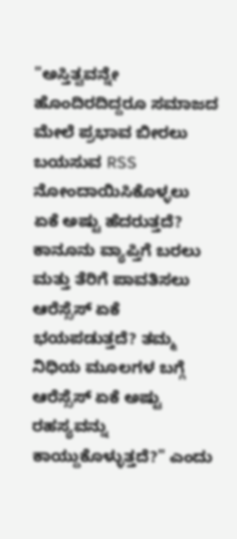"ಅಸ್ತಿತ್ವವನ್ನೇ ಹೊಂದಿರದಿದ್ದರೂ ಸಮಾಜದ ಮೇಲೆ ಪ್ರಭಾವ ಬೀರಲು ಬಯಸುವ RSS ನೋಂದಾಯಿಸಿಕೊಳ್ಳಲು ಏಕೆ ಅಷ್ಟು ಹೆದರುತ್ತದೆ? ಕಾನೂನು ವ್ಯಾಪ್ತಿಗೆ ಬರಲು ಮತ್ತು ತೆರಿಗೆ ಪಾವತಿಸಲು ಆರೆಸ್ಸೆಸ್ ಏಕೆ ಭಯಪಡುತ್ತದೆ? ತಮ್ಮ ನಿಧಿಯ ಮೂಲಗಳ ಬಗ್ಗೆ ಆರೆಸ್ಸೆಸ್ ಏಕೆ ಅಷ್ಟು ರಹಸ್ಯವನ್ನು ಕಾಯ್ದುಕೊಳ್ಳುತ್ತದೆ?" ಎಂದು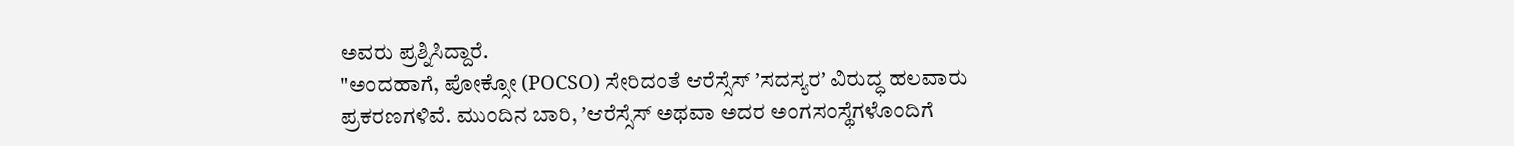ಅವರು ಪ್ರಶ್ನಿಸಿದ್ದಾರೆ.
"ಅಂದಹಾಗೆ, ಪೋಕ್ಸೋ (POCSO) ಸೇರಿದಂತೆ ಆರೆಸ್ಸೆಸ್ ʼಸದಸ್ಯರʼ ವಿರುದ್ಧ ಹಲವಾರು ಪ್ರಕರಣಗಳಿವೆ. ಮುಂದಿನ ಬಾರಿ, ʼಆರೆಸ್ಸೆಸ್ ಅಥವಾ ಅದರ ಅಂಗಸಂಸ್ಥೆಗಳೊಂದಿಗೆ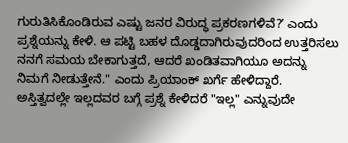ಗುರುತಿಸಿಕೊಂಡಿರುವ ಎಷ್ಟು ಜನರ ವಿರುದ್ಧ ಪ್ರಕರಣಗಳಿವೆ?ʼ ಎಂದು ಪ್ರಶ್ನೆಯನ್ನು ಕೇಳಿ. ಆ ಪಟ್ಟಿ ಬಹಳ ದೊಡ್ಡದಾಗಿರುವುದರಿಂದ ಉತ್ತರಿಸಲು ನನಗೆ ಸಮಯ ಬೇಕಾಗುತ್ತದೆ, ಆದರೆ ಖಂಡಿತವಾಗಿಯೂ ಅದನ್ನು ನಿಮಗೆ ನೀಡುತ್ತೇನೆ." ಎಂದು ಪ್ರಿಯಾಂಕ್ ಖರ್ಗೆ ಹೇಳಿದ್ದಾರೆ.
ಅಸ್ತಿತ್ವದಲ್ಲೇ ಇಲ್ಲದವರ ಬಗ್ಗೆ ಪ್ರಶ್ನೆ ಕೇಳಿದರೆ "ಇಲ್ಲ" ಎನ್ನುವುದೇ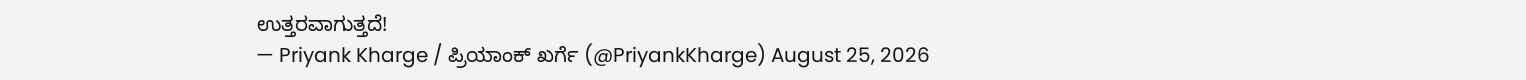ಉತ್ತರವಾಗುತ್ತದೆ!
— Priyank Kharge / ಪ್ರಿಯಾಂಕ್ ಖರ್ಗೆ (@PriyankKharge) August 25, 2026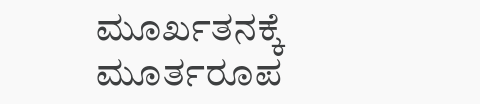ಮೂರ್ಖತನಕ್ಕೆ ಮೂರ್ತರೂಪ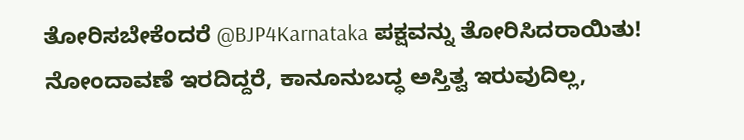ತೋರಿಸಬೇಕೆಂದರೆ @BJP4Karnataka ಪಕ್ಷವನ್ನು ತೋರಿಸಿದರಾಯಿತು!
ನೋಂದಾವಣೆ ಇರದಿದ್ದರೆ, ಕಾನೂನುಬದ್ಧ ಅಸ್ತಿತ್ವ ಇರುವುದಿಲ್ಲ,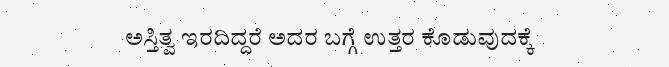ಅಸ್ತಿತ್ವ ಇರದಿದ್ದರೆ ಅದರ ಬಗ್ಗೆ ಉತ್ತರ ಕೊಡುವುದಕ್ಕೆ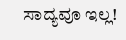ಸಾದ್ಯವೂ ಇಲ್ಲ!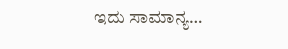ಇದು ಸಾಮಾನ್ಯ…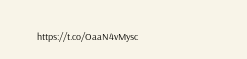https://t.co/OaaN4vMysc